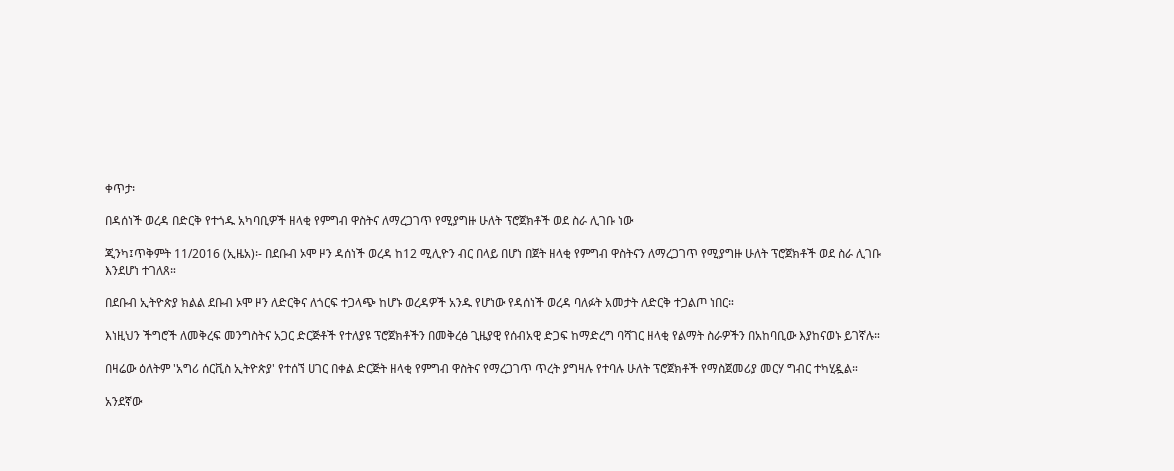ቀጥታ፡

በዳሰነች ወረዳ በድርቅ የተጎዱ አካባቢዎች ዘላቂ የምግብ ዋስትና ለማረጋገጥ የሚያግዙ ሁለት ፕሮጀክቶች ወደ ስራ ሊገቡ ነው

ጂንካ፤ጥቅምት 11/2016 (ኢዜአ)፡- በደቡብ ኦሞ ዞን ዳሰነች ወረዳ ከ12 ሚሊዮን ብር በላይ በሆነ በጀት ዘላቂ የምግብ ዋስትናን ለማረጋገጥ የሚያግዙ ሁለት ፕሮጀክቶች ወደ ስራ ሊገቡ እንደሆነ ተገለጸ።

በደቡብ ኢትዮጵያ ክልል ደቡብ ኦሞ ዞን ለድርቅና ለጎርፍ ተጋላጭ ከሆኑ ወረዳዎች አንዱ የሆነው የዳሰነች ወረዳ ባለፉት አመታት ለድርቅ ተጋልጦ ነበር።

እነዚህን ችግሮች ለመቅረፍ መንግስትና አጋር ድርጅቶች የተለያዩ ፕሮጀክቶችን በመቅረፅ ጊዜያዊ የሰብአዊ ድጋፍ ከማድረግ ባሻገር ዘላቂ የልማት ስራዎችን በአከባቢው እያከናወኑ ይገኛሉ።

በዛሬው ዕለትም 'አግሪ ሰርቪስ ኢትዮጵያ' የተሰኘ ሀገር በቀል ድርጅት ዘላቂ የምግብ ዋስትና የማረጋገጥ ጥረት ያግዛሉ የተባሉ ሁለት ፕሮጀክቶች የማስጀመሪያ መርሃ ግብር ተካሂዷል።

አንደኛው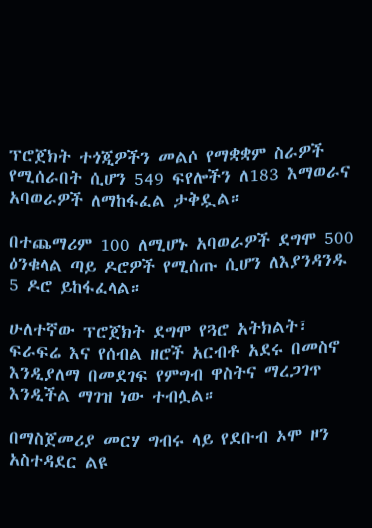ፕሮጀክት ተጎጂዎችን መልሶ የማቋቋም ስራዎች የሚሰራበት ሲሆን 549 ፍየሎችን ለ183 እማወራና አባወራዎች ለማከፋፈል ታቅዷል።

በተጨማሪም 100 ለሚሆኑ አባወራዎች ደግሞ 500 ዕንቁላል ጣይ ዶሮዎች የሚሰጡ ሲሆን ለእያንዳንዱ 5 ዶሮ ይከፋፈላል።

ሁለተኛው ፕሮጀክት ደግሞ የጓሮ አትክልት፣ ፍራፍሬ እና የሰብል ዘሮች አርብቶ አደሩ በመስኖ እንዲያለማ በመደገፍ የምግብ ዋስትና ማረጋገጥ እንዲችል ማገዝ ነው ተብሏል።

በማስጀመሪያ መርሃ ግብሩ ላይ የደቡብ ኦሞ ዞን አስተዳደር ልዩ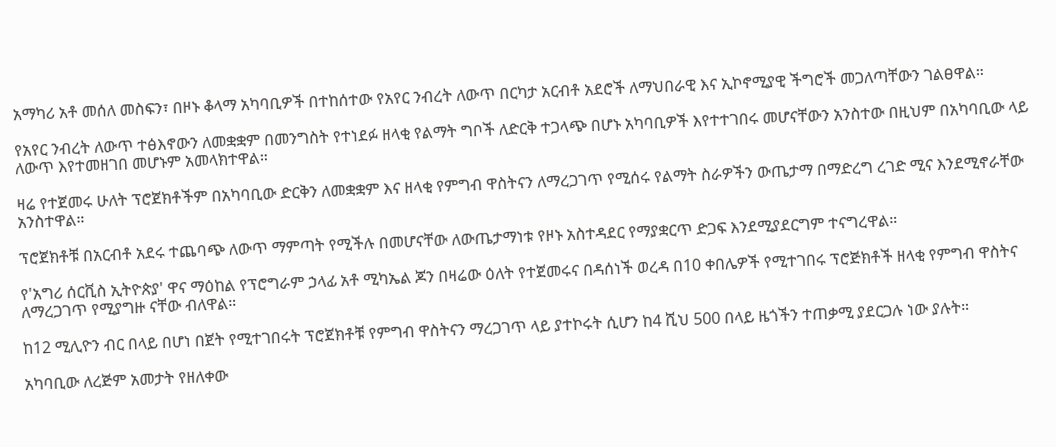አማካሪ አቶ መሰለ መስፍን፣ በዞኑ ቆላማ አካባቢዎች በተከሰተው የአየር ንብረት ለውጥ በርካታ አርብቶ አደሮች ለማህበራዊ እና ኢኮኖሚያዊ ችግሮች መጋለጣቸውን ገልፀዋል።

የአየር ንብረት ለውጥ ተፅእኖውን ለመቋቋም በመንግስት የተነደፉ ዘላቂ የልማት ግቦች ለድርቅ ተጋላጭ በሆኑ አካባቢዎች እየተተገበሩ መሆናቸውን አንስተው በዚህም በአካባቢው ላይ ለውጥ እየተመዘገበ መሆኑም አመላክተዋል።

ዛሬ የተጀመሩ ሁለት ፕሮጀክቶችም በአካባቢው ድርቅን ለመቋቋም እና ዘላቂ የምግብ ዋስትናን ለማረጋገጥ የሚሰሩ የልማት ስራዎችን ውጤታማ በማድረግ ረገድ ሚና እንደሚኖራቸው አንስተዋል።

ፕሮጀክቶቹ በአርብቶ አደሩ ተጨባጭ ለውጥ ማምጣት የሚችሉ በመሆናቸው ለውጤታማነቱ የዞኑ አስተዳደር የማያቋርጥ ድጋፍ እንደሚያደርግም ተናግረዋል።

የ'አግሪ ሰርቪስ ኢትዮጵያ' ዋና ማዕከል የፕሮግራም ኃላፊ አቶ ሚካኤል ጆን በዛሬው ዕለት የተጀመሩና በዳሰነች ወረዳ በ10 ቀበሌዎች የሚተገበሩ ፕሮጅክቶች ዘላቂ የምግብ ዋስትና ለማረጋገጥ የሚያግዙ ናቸው ብለዋል።

ከ12 ሚሊዮን ብር በላይ በሆነ በጀት የሚተገበሩት ፕሮጀክቶቹ የምግብ ዋስትናን ማረጋገጥ ላይ ያተኮሩት ሲሆን ከ4 ሺህ 500 በላይ ዜጎችን ተጠቃሚ ያደርጋሉ ነው ያሉት።

አካባቢው ለረጅም አመታት የዘለቀው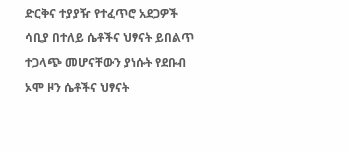ድርቅና ተያያዥ የተፈጥሮ አደጋዎች ሳቢያ በተለይ ሴቶችና ህፃናት ይበልጥ ተጋላጭ መሆናቸውን ያነሱት የደቡብ ኦሞ ዞን ሴቶችና ህፃናት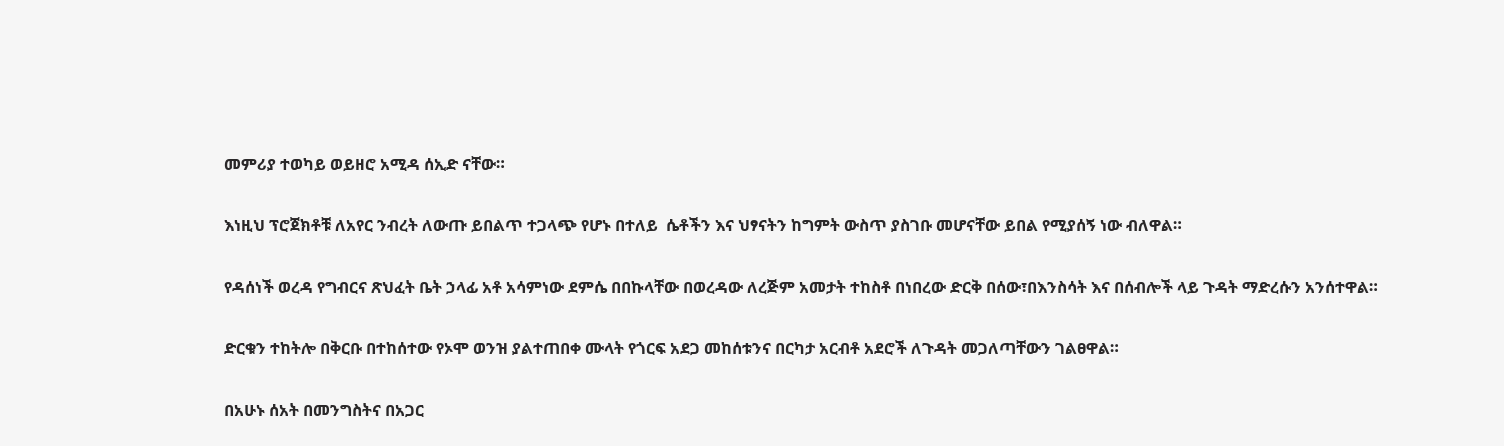መምሪያ ተወካይ ወይዘሮ አሚዳ ሰኢድ ናቸው።

እነዚህ ፕሮጀክቶቹ ለአየር ንብረት ለውጡ ይበልጥ ተጋላጭ የሆኑ በተለይ  ሴቶችን እና ህፃናትን ከግምት ውስጥ ያስገቡ መሆናቸው ይበል የሚያሰኝ ነው ብለዋል።

የዳሰነች ወረዳ የግብርና ጽህፈት ቤት ኃላፊ አቶ አሳምነው ደምሴ በበኩላቸው በወረዳው ለረጅም አመታት ተከስቶ በነበረው ድርቅ በሰው፣በእንስሳት እና በሰብሎች ላይ ጉዳት ማድረሱን አንሰተዋል።

ድርቁን ተከትሎ በቅርቡ በተከሰተው የኦሞ ወንዝ ያልተጠበቀ ሙላት የጎርፍ አደጋ መከሰቱንና በርካታ አርብቶ አደሮች ለጉዳት መጋለጣቸውን ገልፀዋል።

በአሁኑ ሰአት በመንግስትና በአጋር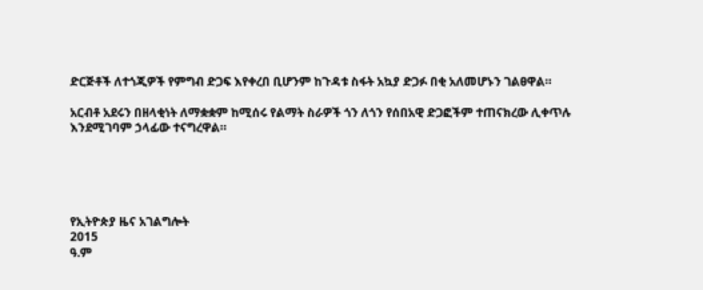ድርጅቶች ለተጎጂዎች የምግብ ድጋፍ እየቀረበ ቢሆንም ከጉዳቱ ስፋት አኳያ ድጋፉ በቂ አለመሆኑን ገልፀዋል።

አርብቶ አደሩን በዘላቂነት ለማቋቋም ከሚሰሩ የልማት ስራዎች ጎን ለጎን የሰበአዊ ድጋፎችም ተጠናክረው ሊቀጥሉ እንደሚገባም ኃላፊው ተናግረዋል።





የኢትዮጵያ ዜና አገልግሎት
2015
ዓ.ም